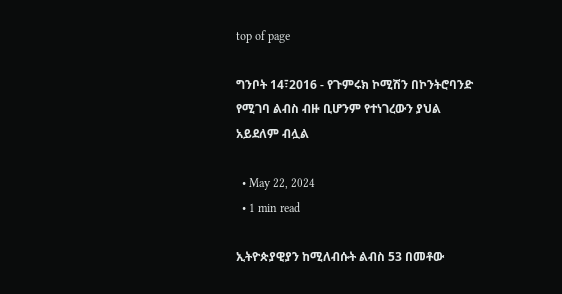top of page

ግንቦት 14፣2016 - የጉምሩክ ኮሚሽን በኮንትሮባንድ የሚገባ ልብስ ብዙ ቢሆንም የተነገረውን ያህል አይደለም ብሏል

  • May 22, 2024
  • 1 min read

ኢትዮጵያዊያን ከሚለብሱት ልብስ 53 በመቶው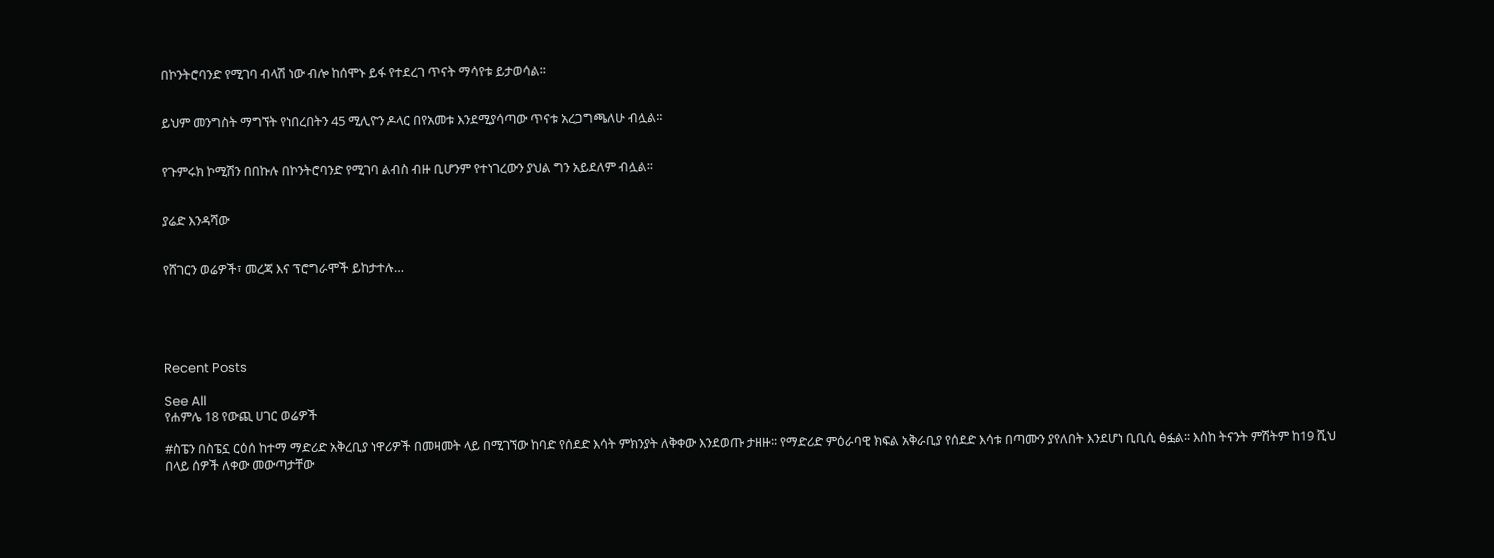በኮንትሮባንድ የሚገባ ብላሽ ነው ብሎ ከሰሞኑ ይፋ የተደረገ ጥናት ማሳየቱ ይታወሳል፡፡


ይህም መንግስት ማግኘት የነበረበትን 45 ሚሊዮን ዶላር በየአመቱ እንደሚያሳጣው ጥናቱ አረጋግጫለሁ ብሏል፡፡


የጉምሩክ ኮሚሽን በበኩሉ በኮንትሮባንድ የሚገባ ልብስ ብዙ ቢሆንም የተነገረውን ያህል ግን አይደለም ብሏል፡፡


ያሬድ እንዳሻው


የሸገርን ወሬዎች፣ መረጃ እና ፕሮግራሞች ይከታተሉ…





Recent Posts

See All
የሐምሌ 18 የውጪ ሀገር ወሬዎች

#ስፔን በስፔኗ ርዕሰ ከተማ ማድሪድ አቅረቢያ ነዋሪዎች በመዛመት ላይ በሚገኘው ከባድ የሰደድ እሳት ምክንያት ለቅቀው እንደወጡ ታዘዙ፡፡ የማድሪድ ምዕራባዊ ክፍል አቅራቢያ የሰደድ እሳቱ በጣሙን ያየለበት እንደሆነ ቢቢሲ ፅፏል፡፡ እስከ ትናንት ምሽትም ከ19 ሺህ በላይ ሰዎች ለቀው መውጣታቸው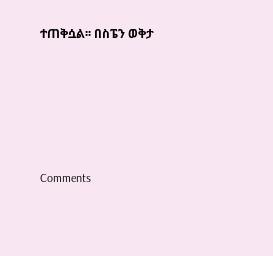ተጠቅሷል፡፡ በስፔን ወቅታ





Comments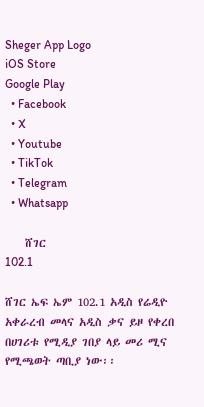Sheger App Logo
iOS Store
Google Play
  • Facebook
  • X
  • Youtube
  • TikTok
  • Telegram
  • Whatsapp

    ሸገር
102.1

ሸገር ኤፍ ኤም 102.1 አዲስ የሬዲዮ አቀራረብ መላና አዲስ ቃና ይዞ የቀረበ በሀገሪቱ የሚዲያ ገበያ ላይ መሪ ሚና የሚጫወት ጣቢያ ነው፡፡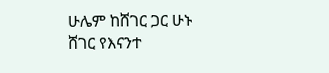ሁሌም ከሸገር ጋር ሁኑ
ሸገር የእናንተ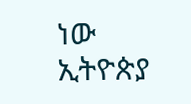ነው
ኢትዮጵያ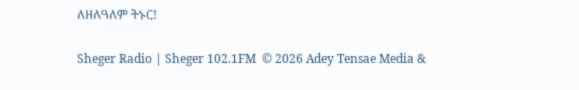ለዘለዓለም ትኑር!

Sheger Radio | Sheger 102.1FM  © 2026 Adey Tensae Media &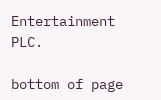Entertainment PLC.

bottom of page